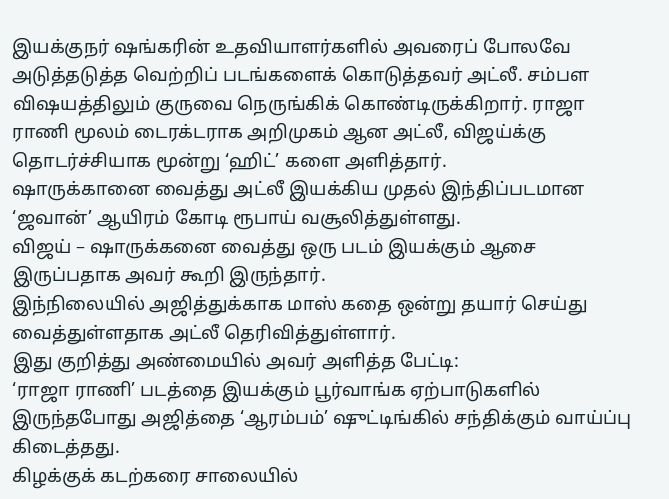இயக்குநர் ஷங்கரின் உதவியாளர்களில் அவரைப் போலவே அடுத்தடுத்த வெற்றிப் படங்களைக் கொடுத்தவர் அட்லீ. சம்பள விஷயத்திலும் குருவை நெருங்கிக் கொண்டிருக்கிறார். ராஜா ராணி மூலம் டைரக்டராக அறிமுகம் ஆன அட்லீ, விஜய்க்கு தொடர்ச்சியாக மூன்று ‘ஹிட்’ களை அளித்தார்.
ஷாருக்கானை வைத்து அட்லீ இயக்கிய முதல் இந்திப்படமான ‘ஜவான்’ ஆயிரம் கோடி ரூபாய் வசூலித்துள்ளது.
விஜய் – ஷாருக்கனை வைத்து ஒரு படம் இயக்கும் ஆசை இருப்பதாக அவர் கூறி இருந்தார்.
இந்நிலையில் அஜித்துக்காக மாஸ் கதை ஒன்று தயார் செய்து வைத்துள்ளதாக அட்லீ தெரிவித்துள்ளார்.
இது குறித்து அண்மையில் அவர் அளித்த பேட்டி:
‘ராஜா ராணி’ படத்தை இயக்கும் பூர்வாங்க ஏற்பாடுகளில் இருந்தபோது அஜித்தை ‘ஆரம்பம்’ ஷுட்டிங்கில் சந்திக்கும் வாய்ப்பு கிடைத்தது.
கிழக்குக் கடற்கரை சாலையில்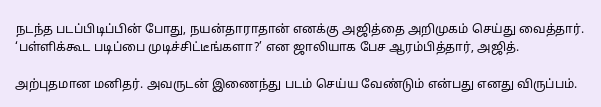நடந்த படப்பிடிப்பின் போது, நயன்தாராதான் எனக்கு அஜித்தை அறிமுகம் செய்து வைத்தார்.
‘பள்ளிக்கூட படிப்பை முடிச்சிட்டீங்களா?’ என ஜாலியாக பேச ஆரம்பித்தார், அஜித்.

அற்புதமான மனிதர். அவருடன் இணைந்து படம் செய்ய வேண்டும் என்பது எனது விருப்பம்.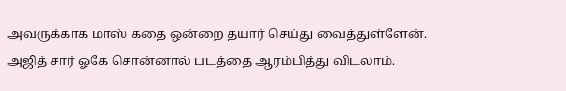அவருக்காக மாஸ் கதை ஒன்றை தயார் செய்து வைத்துள்ளேன்.
அஜித் சார் ஓகே சொன்னால் படத்தை ஆரம்பித்து விடலாம்.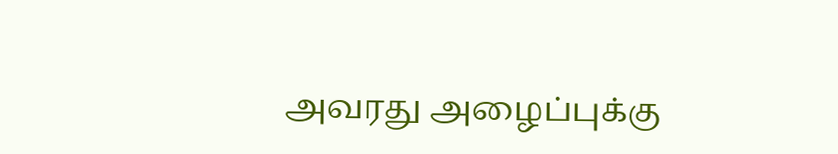அவரது அழைப்புக்கு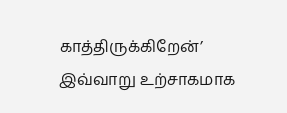காத்திருக்கிறேன்’ இவ்வாறு உற்சாகமாக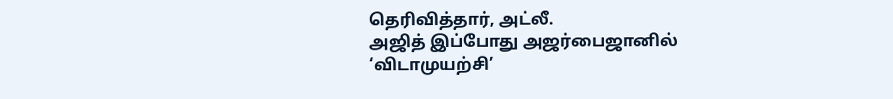தெரிவித்தார், அட்லீ.
அஜித் இப்போது அஜர்பைஜானில் ‘விடாமுயற்சி’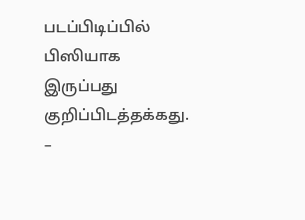படப்பிடிப்பில் பிஸியாக இருப்பது குறிப்பிடத்தக்கது.
–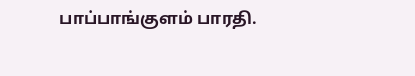பாப்பாங்குளம் பாரதி.